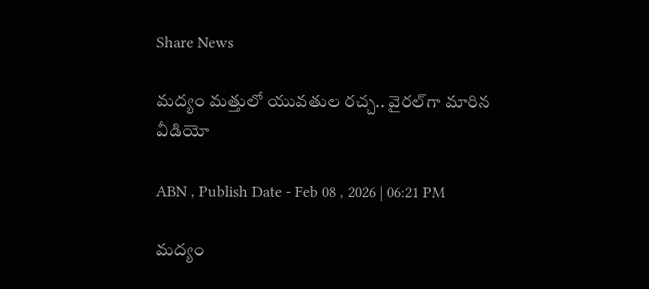Share News

మద్యం మత్తులో యువతుల రచ్చ.. వైరల్‌గా మారిన వీడియో

ABN , Publish Date - Feb 08 , 2026 | 06:21 PM

మద్యం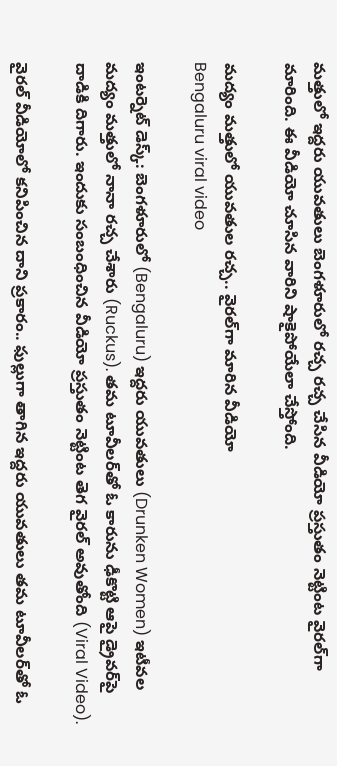మత్తులో ఇద్దరు యువతులు బెంగళూరులో రచ్చ రచ్చ చేసిన వీడియో ప్రస్తుతం నెట్టింట వైరల్‌గా మారింది. ఈ వీడియో చూసిన వారిని షాకైపోయేలా చేస్తోంది.

మద్యం మత్తులో యువతుల రచ్చ.. వైరల్‌గా మారిన వీడియో
Bengaluru viral video

ఇంటర్నెట్ డెస్క్: బెంగళూరులో (Bengaluru) ఇద్దరు యువతులు (Drunken Women) ఇటీవల మద్యం మత్తులో నానా రచ్చ చేశారు (Ruckus). తమ టూవీలర్‌తో ఓ కారును ఢీకొట్టి ఆపై డ్రైవర్‌పై దాడికి దిగారు. ఇందుకు సంబంధించిన వీడియో ప్రస్తుతం నెట్టింట తెగ వైరల్ అవుతోంది (Viral Video).

వైరల్ వీడియోలో కనిపించిన దాని ప్రకారం.. ఫుల్లుగా తాగిన ఇద్దరు యువతులు తమ టూవీలర్‌తో ఓ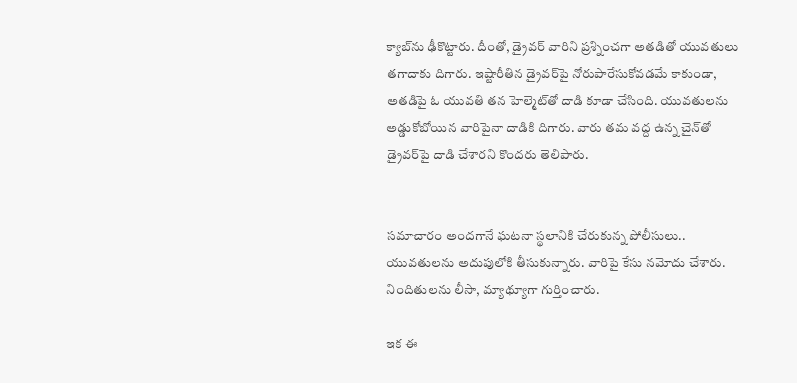క్యాబ్‌ను ఢీకొట్టారు. దీంతో, డ్రైవర్ వారిని ప్రశ్నించగా అతడితో యువతులు తగాదాకు దిగారు. ఇష్టారీతిన డ్రైవర్‌పై నోరుపారేసుకోవడమే కాకుండా, అతడిపై ఓ యువతి తన హెల్మెట్‌తో దాడి కూడా చేసింది. యువతులను అడ్డుకోబోయిన వారిపైనా దాడికి దిగారు. వారు తమ వద్ద ఉన్న చైన్‌తో డ్రైవర్‌పై దాడి చేశారని కొందరు తెలిపారు.


సమాచారం అందగానే ఘటనా స్థలానికి చేరుకున్న పోలీసులు.. యువతులను అదుపులోకి తీసుకున్నారు. వారిపై కేసు నమోదు చేశారు. నిందితులను లీసా, మ్యాథ్యూగా గుర్తించారు.

ఇక ఈ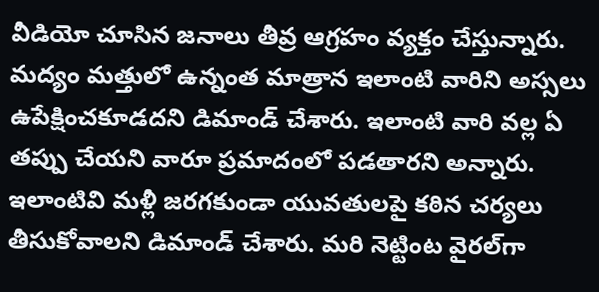వీడియో చూసిన జనాలు తీవ్ర ఆగ్రహం వ్యక్తం చేస్తున్నారు. మద్యం మత్తులో ఉన్నంత మాత్రాన ఇలాంటి వారిని అస్సలు ఉపేక్షించకూడదని డిమాండ్ చేశారు. ఇలాంటి వారి వల్ల ఏ తప్పు చేయని వారూ ప్రమాదంలో పడతారని అన్నారు. ఇలాంటివి మళ్లీ జరగకుండా యువతులపై కఠిన చర్యలు తీసుకోవాలని డిమాండ్ చేశారు. మరి నెట్టింట వైరల్‌గా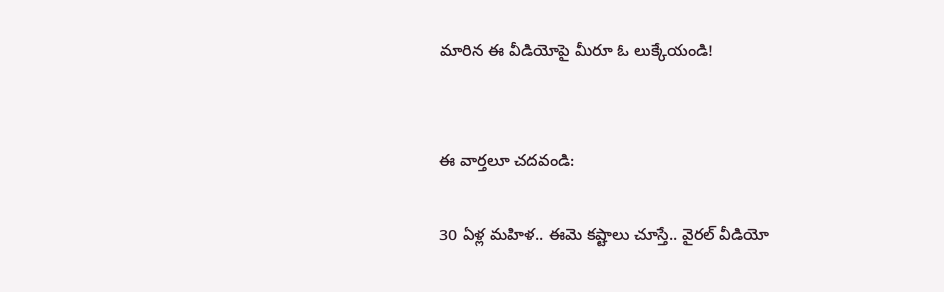మారిన ఈ వీడియోపై మీరూ ఓ లుక్కేయండి!


ఈ వార్తలూ చదవండి:

30 ఏళ్ల మహిళ.. ఈమె కష్టాలు చూస్తే.. వైరల్ వీడియో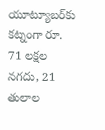యూట్యూబర్‌కు కట్నంగా రూ. 71 లక్షల నగదు, 21 తులాల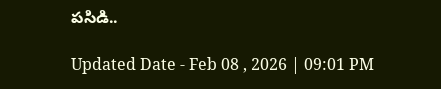పసిడి..

Updated Date - Feb 08 , 2026 | 09:01 PM